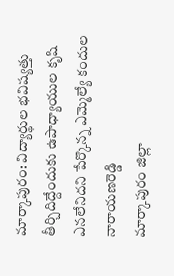మార్కాపురం: విద్యార్థుల భవిష్యత్తు తీర్చిదిద్దేందుకు ఉపాధ్యాయుల కృషి ఎనలేనిదని పేర్కొన్న ఎమ్మెల్యే కందుల నారాయణరెడ్డి
మార్కాపురం జిల్లా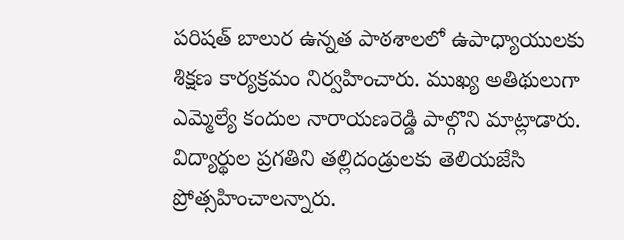పరిషత్ బాలుర ఉన్నత పాఠశాలలో ఉపాధ్యాయులకు శిక్షణ కార్యక్రమం నిర్వహించారు. ముఖ్య అతిథులుగా ఎమ్మెల్యే కందుల నారాయణరెడ్డి పాల్గొని మాట్లాడారు. విద్యార్థుల ప్రగతిని తల్లిదండ్రులకు తెలియజేసి ప్రోత్సహించాలన్నారు.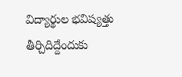విద్యార్థుల భవిష్యత్తు తీర్చిదిద్దేందుకు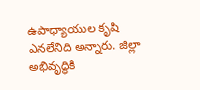ఉపాధ్యాయుల కృషి ఎనలేనిది అన్నారు. జిల్లా అభివృద్ధికి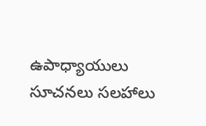ఉపాధ్యాయులు సూచనలు సలహాలు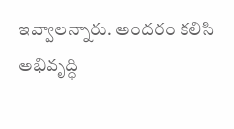ఇవ్వాలన్నారు. అందరం కలిసి అభివృద్ధి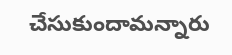చేసుకుందామన్నారు